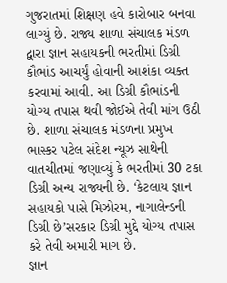ગુજરાતમાં શિક્ષણ હવે કારોબાર બનવા લાગ્યું છે. રાજ્ય શાળા સંચાલક મંડળ દ્વારા જ્ઞાન સહાયકની ભરતીમાં ડિગ્રી કૌભાંડ આચર્યું હોવાની આશંકા વ્યક્ત કરવામાં આવી. આ ડિગ્રી કૌભાંડની યોગ્ય તપાસ થવી જોઈએ તેવી માંગ ઉઠી છે. શાળા સંચાલક મંડળના પ્રમુખ ભાસ્કર પટેલ સંદેશ ન્યૂઝ સાથેની વાતચીતમાં જણાવ્યું કે ભરતીમાં 30 ટકા ડિગ્રી અન્ય રાજ્યની છે. ‘કેટલાય જ્ઞાન સહાયકો પાસે મિઝોરમ, નાગાલેન્ડની ડિગ્રી છે’સરકાર ડિગ્રી મુદ્દે યોગ્ય તપાસ કરે તેવી અમારી માગ છે.
જ્ઞાન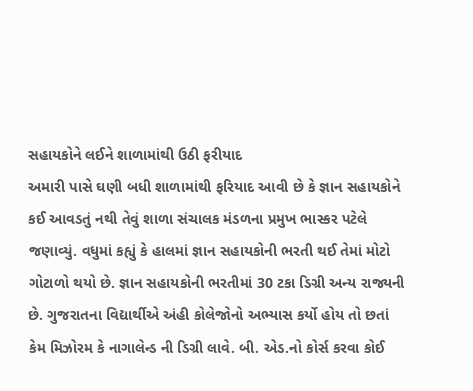સહાયકોને લઈને શાળામાંથી ઉઠી ફરીયાદ
અમારી પાસે ઘણી બધી શાળામાંથી ફરિયાદ આવી છે કે જ્ઞાન સહાયકોને કઈ આવડતું નથી તેવું શાળા સંચાલક મંડળના પ્રમુખ ભાસ્કર પટેલે જણાવ્યું. વધુમાં કહ્યું કે હાલમાં જ્ઞાન સહાયકોની ભરતી થઈ તેમાં મોટો ગોટાળો થયો છે. જ્ઞાન સહાયકોની ભરતીમાં 30 ટકા ડિગ્રી અન્ય રાજ્યની છે. ગુજરાતના વિદ્યાર્થીએ અંહી કોલેજોનો અભ્યાસ કર્યો હોય તો છતાં કેમ મિઝોરમ કે નાગાલેન્ડ ની ડિગ્રી લાવે. બી. એડ.નો કોર્સ કરવા કોઈ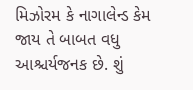મિઝોરમ કે નાગાલેન્ડ કેમ જાય તે બાબત વધુ આશ્ચર્યજનક છે. શું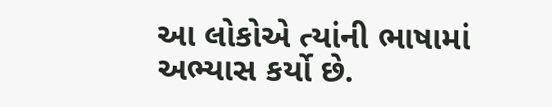આ લોકોએ ત્યાંની ભાષામાં અભ્યાસ કર્યો છે.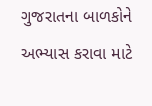ગુજરાતના બાળકોને અભ્યાસ કરાવા માટે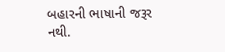બહારની ભાષાની જરૂર નથી.